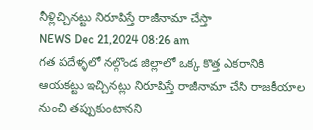నీళ్లిచ్చినట్టు నిరూపిస్తే రాజీనామా చేస్తా
NEWS Dec 21,2024 08:26 am
గత పదేళ్ళలో నల్గొండ జిల్లాలో ఒక్క కొత్త ఎకరానికి ఆయకట్టు ఇచ్చినట్లు నిరూపిస్తే రాజీనామా చేసి రాజకీయాల నుంచి తప్పుకుంటానని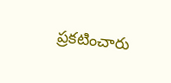ప్రకటించారు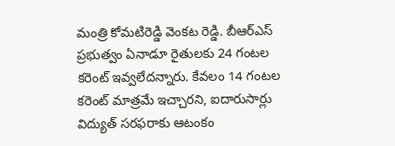మంత్రి కోమటిరెడ్డి వెంకట రెడ్డి. బీఆర్ఎస్ ప్రభుత్వం ఏనాడూ రైతులకు 24 గంటల కరెంట్ ఇవ్వలేదన్నారు. కేవలం 14 గంటల కరెంట్ మాత్రమే ఇచ్చారని, ఐదారుసార్లు విద్యుత్ సరఫరాకు ఆటంకం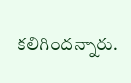కలిగిందన్నారు.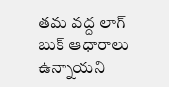తమ వద్ద లాగ్ బుక్ ఆధారాలు ఉన్నాయని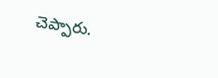చెప్పారు.